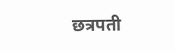छत्रपती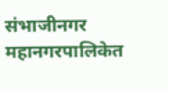संभाजीनगर महानगरपालिकेत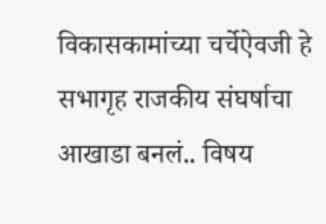विकासकामांच्या चर्चेऐवजी हे सभागृह राजकीय संघर्षाचा आखाडा बनलं.. विषय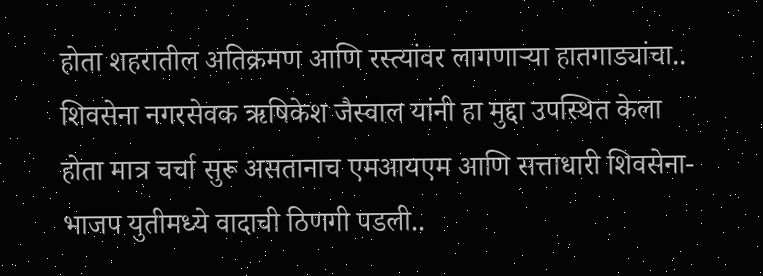होता शहरातील अतिक्रमण आणि रस्त्यांवर लागणाऱ्या हातगाड्यांचा.. शिवसेना नगरसेवक ऋषिकेश जैस्वाल यांनी हा मुद्दा उपस्थित केला होता मात्र चर्चा सुरू असतानाच एमआयएम आणि सत्ताधारी शिवसेना-भाजप युतीमध्ये वादाची ठिणगी पडली..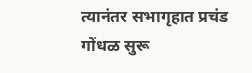त्यानंतर सभागृहात प्रचंड गोंधळ सुरू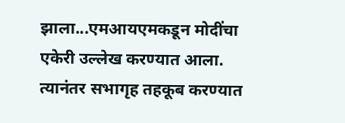झाला...एमआयएमकडून मोदींचा एकेरी उल्लेख करण्यात आला. त्यानंतर सभागृह तहकूब करण्यात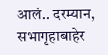आलं.. दरम्यान, सभागृहाबाहेर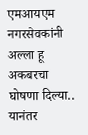एमआयएम नगरसेवकांनी अल्ला हू अकबरचा घोषणा दिल्या.. यानंतर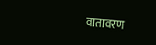वातावरण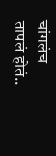चांगलंच तापलं होतं..